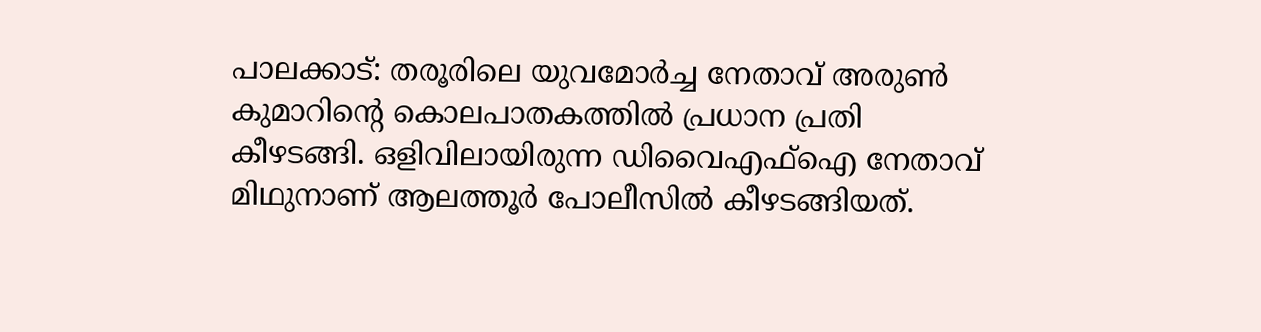പാലക്കാട്: തരൂരിലെ യുവമോർച്ച നേതാവ് അരുൺ കുമാറിന്റെ കൊലപാതകത്തിൽ പ്രധാന പ്രതി കീഴടങ്ങി. ഒളിവിലായിരുന്ന ഡിവൈഎഫ്ഐ നേതാവ് മിഥുനാണ് ആലത്തൂർ പോലീസിൽ കീഴടങ്ങിയത്.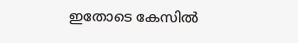ഇതോടെ കേസിൽ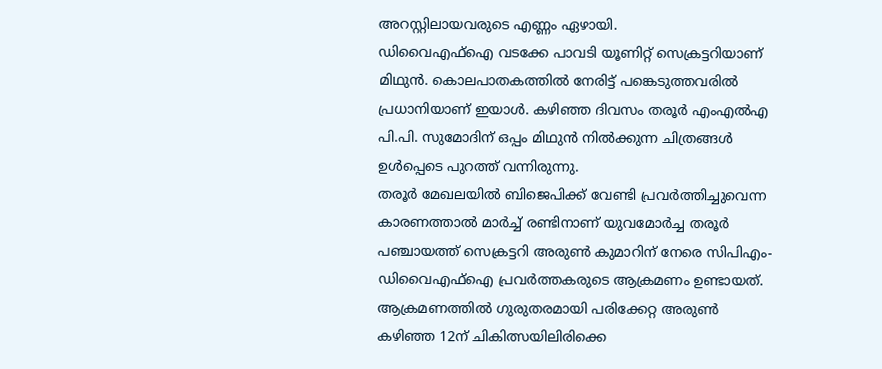അറസ്റ്റിലായവരുടെ എണ്ണം ഏഴായി.
ഡിവൈഎഫ്ഐ വടക്കേ പാവടി യൂണിറ്റ് സെക്രട്ടറിയാണ് മിഥുൻ. കൊലപാതകത്തിൽ നേരിട്ട് പങ്കെടുത്തവരിൽ പ്രധാനിയാണ് ഇയാൾ. കഴിഞ്ഞ ദിവസം തരൂർ എംഎൽഎ പി.പി. സുമോദിന് ഒപ്പം മിഥുൻ നിൽക്കുന്ന ചിത്രങ്ങൾ ഉൾപ്പെടെ പുറത്ത് വന്നിരുന്നു.
തരൂർ മേഖലയിൽ ബിജെപിക്ക് വേണ്ടി പ്രവർത്തിച്ചുവെന്ന കാരണത്താൽ മാർച്ച് രണ്ടിനാണ് യുവമോർച്ച തരൂർ പഞ്ചായത്ത് സെക്രട്ടറി അരുൺ കുമാറിന് നേരെ സിപിഎം-ഡിവൈഎഫ്ഐ പ്രവർത്തകരുടെ ആക്രമണം ഉണ്ടായത്. ആക്രമണത്തിൽ ഗുരുതരമായി പരിക്കേറ്റ അരുൺ കഴിഞ്ഞ 12ന് ചികിത്സയിലിരിക്കെ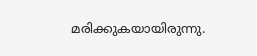മരിക്കുകയായിരുന്നു.